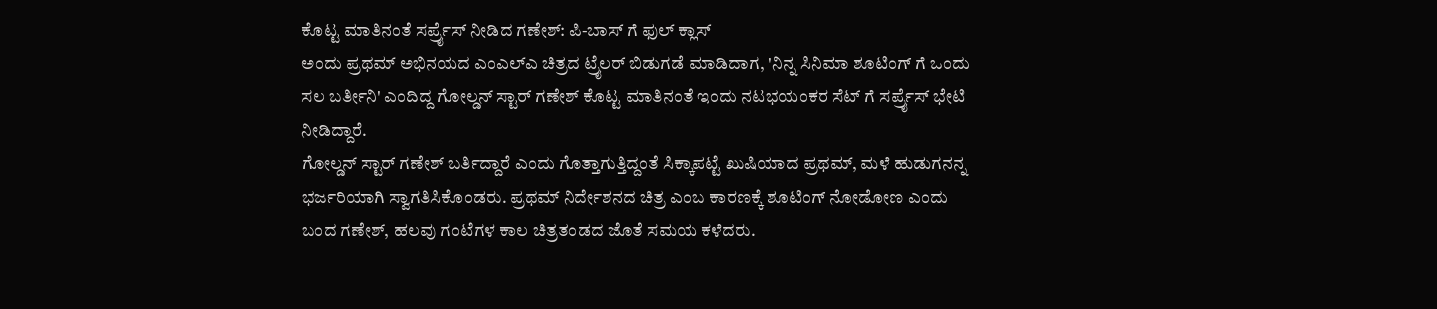ಕೊಟ್ಟ ಮಾತಿನಂತೆ ಸರ್ಪ್ರೈಸ್ ನೀಡಿದ ಗಣೇಶ್: ಪಿ-ಬಾಸ್ ಗೆ ಫುಲ್ ಕ್ಲಾಸ್
ಅಂದು ಪ್ರಥಮ್ ಅಭಿನಯದ ಎಂಎಲ್ಎ ಚಿತ್ರದ ಟ್ರೈಲರ್ ಬಿಡುಗಡೆ ಮಾಡಿದಾಗ, 'ನಿನ್ನ ಸಿನಿಮಾ ಶೂಟಿಂಗ್ ಗೆ ಒಂದು ಸಲ ಬರ್ತೀನಿ' ಎಂದಿದ್ದ ಗೋಲ್ಡನ್ ಸ್ಟಾರ್ ಗಣೇಶ್ ಕೊಟ್ಟ ಮಾತಿನಂತೆ ಇಂದು ನಟಭಯಂಕರ ಸೆಟ್ ಗೆ ಸರ್ಪ್ರೈಸ್ ಭೇಟಿ ನೀಡಿದ್ದಾರೆ.
ಗೋಲ್ಡನ್ ಸ್ಟಾರ್ ಗಣೇಶ್ ಬರ್ತಿದ್ದಾರೆ ಎಂದು ಗೊತ್ತಾಗುತ್ತಿದ್ದಂತೆ ಸಿಕ್ಕಾಪಟ್ಟೆ ಖುಷಿಯಾದ ಪ್ರಥಮ್, ಮಳೆ ಹುಡುಗನನ್ನ ಭರ್ಜರಿಯಾಗಿ ಸ್ವಾಗತಿಸಿಕೊಂಡರು. ಪ್ರಥಮ್ ನಿರ್ದೇಶನದ ಚಿತ್ರ ಎಂಬ ಕಾರಣಕ್ಕೆ ಶೂಟಿಂಗ್ ನೋಡೋಣ ಎಂದು ಬಂದ ಗಣೇಶ್, ಹಲವು ಗಂಟೆಗಳ ಕಾಲ ಚಿತ್ರತಂಡದ ಜೊತೆ ಸಮಯ ಕಳೆದರು.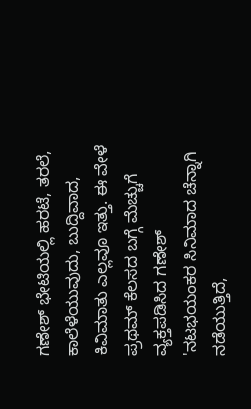ಗಣೇಶ್ ಭೇಟಿಯಲ್ಲಿ ಹರಟೆ, ತರಲೆ, ಕಾಲೆಳೆಯುವುದು, ಬುದ್ದಿವಾದ, ಕಿವಿಮಾತು ಎಲ್ಲವೂ ಇತ್ತು. ಈ ವೇಳೆ ಪ್ರಥಮ್ ಕೆಲಸದ ಬಗ್ಗೆ ಮೆಚ್ಚುಗೆ ವ್ಯಕ್ತಪಡಿಸಿದ ಗಣೇಶ್ 'ನಟಭಯಂಕರ ಸಿನಿಮಾದ ಚೆನ್ನಾಗಿ ನಡೆಯುತ್ತಿದೆ,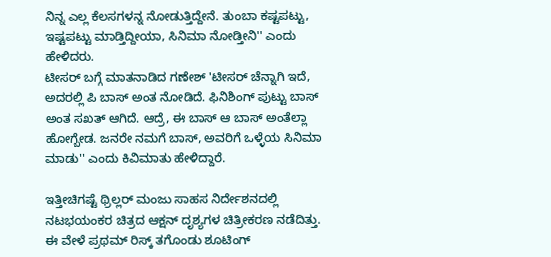ನಿನ್ನ ಎಲ್ಲ ಕೆಲಸಗಳನ್ನ ನೋಡುತ್ತಿದ್ದೇನೆ. ತುಂಬಾ ಕಷ್ಟಪಟ್ಟು, ಇಷ್ಟಪಟ್ಟು ಮಾಡ್ತಿದ್ದೀಯಾ, ಸಿನಿಮಾ ನೋಡ್ತೀನಿ'' ಎಂದು ಹೇಳಿದರು.
ಟೀಸರ್ ಬಗ್ಗೆ ಮಾತನಾಡಿದ ಗಣೇಶ್ 'ಟೀಸರ್ ಚೆನ್ನಾಗಿ ಇದೆ, ಅದರಲ್ಲಿ ಪಿ ಬಾಸ್ ಅಂತ ನೋಡಿದೆ. ಫಿನಿಶಿಂಗ್ ಪುಟ್ಟು ಬಾಸ್ ಅಂತ ಸಖತ್ ಆಗಿದೆ. ಆದ್ರೆ, ಈ ಬಾಸ್ ಆ ಬಾಸ್ ಅಂತೆಲ್ಲಾ ಹೋಗ್ಬೇಡ. ಜನರೇ ನಮಗೆ ಬಾಸ್, ಅವರಿಗೆ ಒಳ್ಳೆಯ ಸಿನಿಮಾ ಮಾಡು'' ಎಂದು ಕಿವಿಮಾತು ಹೇಳಿದ್ದಾರೆ.

ಇತ್ತೀಚಿಗಷ್ಟೆ ಥ್ರಿಲ್ಲರ್ ಮಂಜು ಸಾಹಸ ನಿರ್ದೇಶನದಲ್ಲಿ ನಟಭಯಂಕರ ಚಿತ್ರದ ಆಕ್ಷನ್ ದೃಶ್ಯಗಳ ಚಿತ್ರೀಕರಣ ನಡೆದಿತ್ತು. ಈ ವೇಳೆ ಪ್ರಥಮ್ ರಿಸ್ಕ್ ತಗೊಂಡು ಶೂಟಿಂಗ್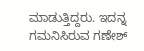ಮಾಡುತ್ತಿದ್ದರು. ಇದನ್ನ ಗಮನಿಸಿರುವ ಗಣೇಶ್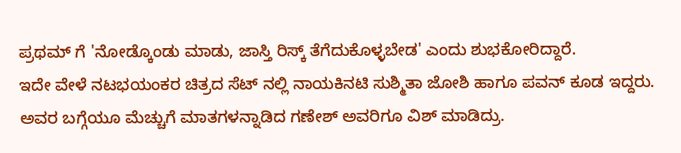ಪ್ರಥಮ್ ಗೆ 'ನೋಡ್ಕೊಂಡು ಮಾಡು, ಜಾಸ್ತಿ ರಿಸ್ಕ್ ತೆಗೆದುಕೊಳ್ಳಬೇಡ' ಎಂದು ಶುಭಕೋರಿದ್ದಾರೆ.
ಇದೇ ವೇಳೆ ನಟಭಯಂಕರ ಚಿತ್ರದ ಸೆಟ್ ನಲ್ಲಿ ನಾಯಕಿನಟಿ ಸುಶ್ಮಿತಾ ಜೋಶಿ ಹಾಗೂ ಪವನ್ ಕೂಡ ಇದ್ದರು. ಅವರ ಬಗ್ಗೆಯೂ ಮೆಚ್ಚುಗೆ ಮಾತಗಳನ್ನಾಡಿದ ಗಣೇಶ್ ಅವರಿಗೂ ವಿಶ್ ಮಾಡಿದ್ರು.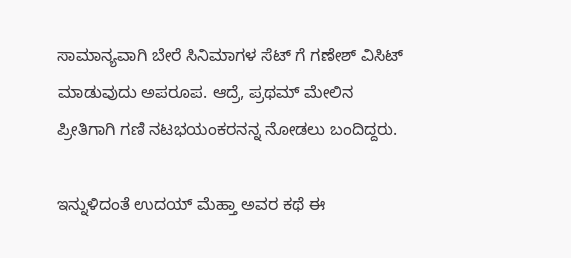ಸಾಮಾನ್ಯವಾಗಿ ಬೇರೆ ಸಿನಿಮಾಗಳ ಸೆಟ್ ಗೆ ಗಣೇಶ್ ವಿಸಿಟ್ ಮಾಡುವುದು ಅಪರೂಪ. ಆದ್ರೆ, ಪ್ರಥಮ್ ಮೇಲಿನ ಪ್ರೀತಿಗಾಗಿ ಗಣಿ ನಟಭಯಂಕರನನ್ನ ನೋಡಲು ಬಂದಿದ್ದರು.

ಇನ್ನುಳಿದಂತೆ ಉದಯ್ ಮೆಹ್ತಾ ಅವರ ಕಥೆ ಈ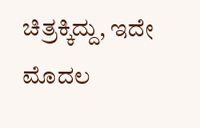ಚಿತ್ರಕ್ಕಿದ್ದು, ಇದೇ ಮೊದಲ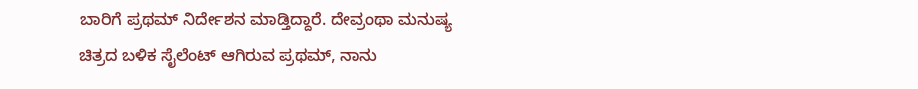ಬಾರಿಗೆ ಪ್ರಥಮ್ ನಿರ್ದೇಶನ ಮಾಡ್ತಿದ್ದಾರೆ. ದೇವ್ರಂಥಾ ಮನುಷ್ಯ ಚಿತ್ರದ ಬಳಿಕ ಸೈಲೆಂಟ್ ಆಗಿರುವ ಪ್ರಥಮ್, ನಾನು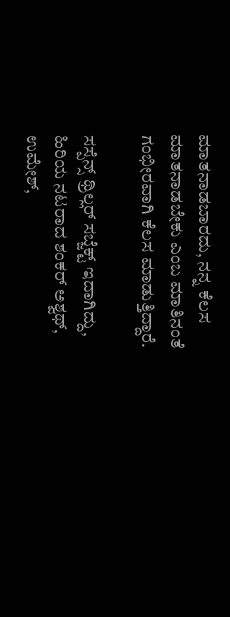ಮಾತನಾಡಬಾರದು, ನನ್ನ ಕೆಲಸ ಮಾತನಾಡಬೇಕು ಎಂಬ ಮಾತಿನಂತೆ ಗಂಭೀರವಾಗಿ ಕೆಲಸ ಮಾಡುತ್ತಿದ್ದಾರೆ.

ಸಸ್ಪೆನ್ಸ್ ಥ್ರಿಲ್ಲರ್ ಸಬ್ಜೆಕ್ಟ್ ಇದಾಗಿದ್ದು, ಹಿರಿಯ ನಟರಾದ ಶಂಕರ್ ಅಶ್ವಥ್, ಉಮೇಶ್,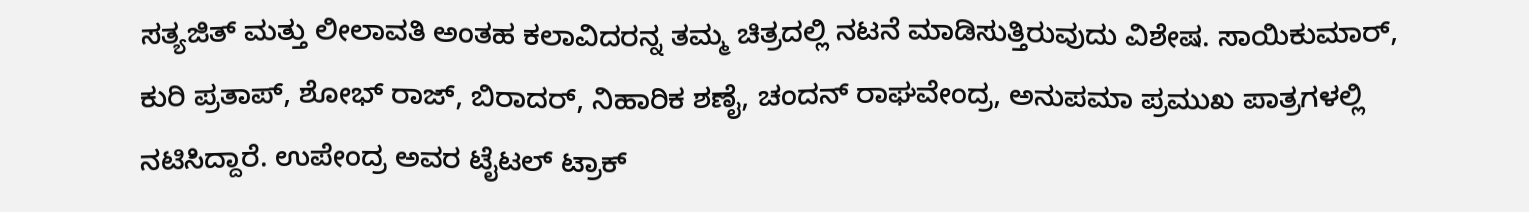ಸತ್ಯಜಿತ್ ಮತ್ತು ಲೀಲಾವತಿ ಅಂತಹ ಕಲಾವಿದರನ್ನ ತಮ್ಮ ಚಿತ್ರದಲ್ಲಿ ನಟನೆ ಮಾಡಿಸುತ್ತಿರುವುದು ವಿಶೇಷ. ಸಾಯಿಕುಮಾರ್, ಕುರಿ ಪ್ರತಾಪ್, ಶೋಭ್ ರಾಜ್, ಬಿರಾದರ್, ನಿಹಾರಿಕ ಶಣೈ, ಚಂದನ್ ರಾಘವೇಂದ್ರ, ಅನುಪಮಾ ಪ್ರಮುಖ ಪಾತ್ರಗಳಲ್ಲಿ ನಟಿಸಿದ್ದಾರೆ. ಉಪೇಂದ್ರ ಅವರ ಟೈಟಲ್ ಟ್ರಾಕ್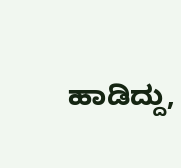ಹಾಡಿದ್ದು,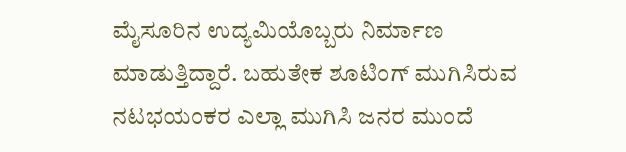ಮೈಸೂರಿನ ಉದ್ಯಮಿಯೊಬ್ಬರು ನಿರ್ಮಾಣ ಮಾಡುತ್ತಿದ್ದಾರೆ. ಬಹುತೇಕ ಶೂಟಿಂಗ್ ಮುಗಿಸಿರುವ ನಟಭಯಂಕರ ಎಲ್ಲಾ ಮುಗಿಸಿ ಜನರ ಮುಂದೆ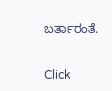ಬರ್ತಾರಂತೆ.


Click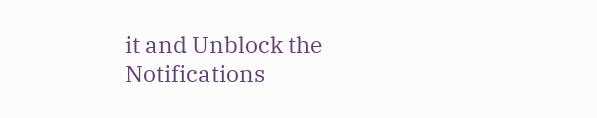it and Unblock the Notifications